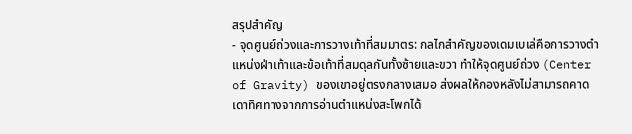สรุปสำคัญ
- จุดศูนย์ถ่วงและการวางเท้าที่สมมาตร: กลไกสำคัญของเดมเบเล่คือการวางตำแหน่งฝ่าเท้าและข้อเท้าที่สมดุลกันทั้งซ้ายและขวา ทำให้จุดศูนย์ถ่วง (Center of Gravity) ของเขาอยู่ตรงกลางเสมอ ส่งผลให้กองหลังไม่สามารถคาดเดาทิศทางจากการอ่านตำแหน่งสะโพกได้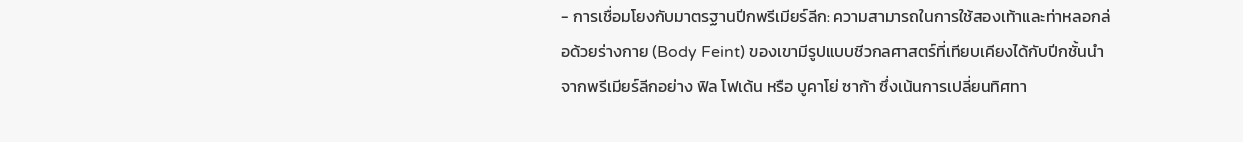- การเชื่อมโยงกับมาตรฐานปีกพรีเมียร์ลีก: ความสามารถในการใช้สองเท้าและท่าหลอกล่อด้วยร่างกาย (Body Feint) ของเขามีรูปแบบชีวกลศาสตร์ที่เทียบเคียงได้กับปีกชั้นนำจากพรีเมียร์ลีกอย่าง ฟิล โฟเด้น หรือ บูคาโย่ ซาก้า ซึ่งเน้นการเปลี่ยนทิศทา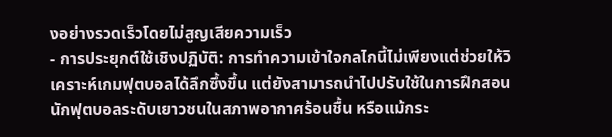งอย่างรวดเร็วโดยไม่สูญเสียความเร็ว
- การประยุกต์ใช้เชิงปฏิบัติ: การทำความเข้าใจกลไกนี้ไม่เพียงแต่ช่วยให้วิเคราะห์เกมฟุตบอลได้ลึกซึ้งขึ้น แต่ยังสามารถนำไปปรับใช้ในการฝึกสอนนักฟุตบอลระดับเยาวชนในสภาพอากาศร้อนชื้น หรือแม้กระ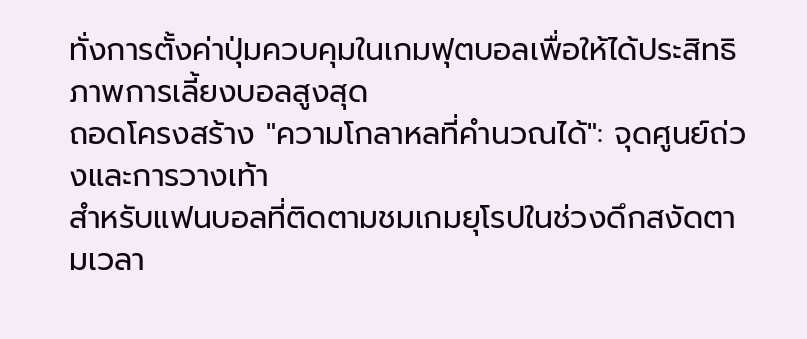ทั่งการตั้งค่าปุ่มควบคุมในเกมฟุตบอลเพื่อให้ได้ประสิทธิภาพการเลี้ยงบอลสูงสุด
ถอดโครงสร้าง "ความโกลาหลที่คำนวณได้": จุดศูนย์ถ่วงและการวางเท้า
สำหรับแฟนบอลที่ติดตามชมเกมยุโรปในช่วงดึกสงัดตามเวลา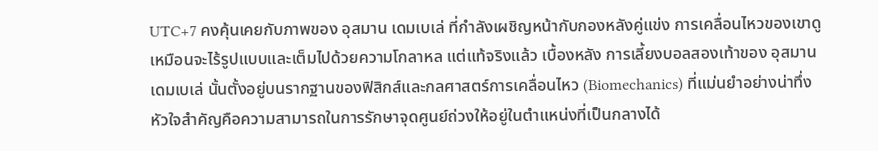UTC+7 คงคุ้นเคยกับภาพของ อุสมาน เดมเบเล่ ที่กำลังเผชิญหน้ากับกองหลังคู่แข่ง การเคลื่อนไหวของเขาดูเหมือนจะไร้รูปแบบและเต็มไปด้วยความโกลาหล แต่แท้จริงแล้ว เบื้องหลัง การเลี้ยงบอลสองเท้าของ อุสมาน เดมเบเล่ นั้นตั้งอยู่บนรากฐานของฟิสิกส์และกลศาสตร์การเคลื่อนไหว (Biomechanics) ที่แม่นยำอย่างน่าทึ่ง หัวใจสำคัญคือความสามารถในการรักษาจุดศูนย์ถ่วงให้อยู่ในตำแหน่งที่เป็นกลางได้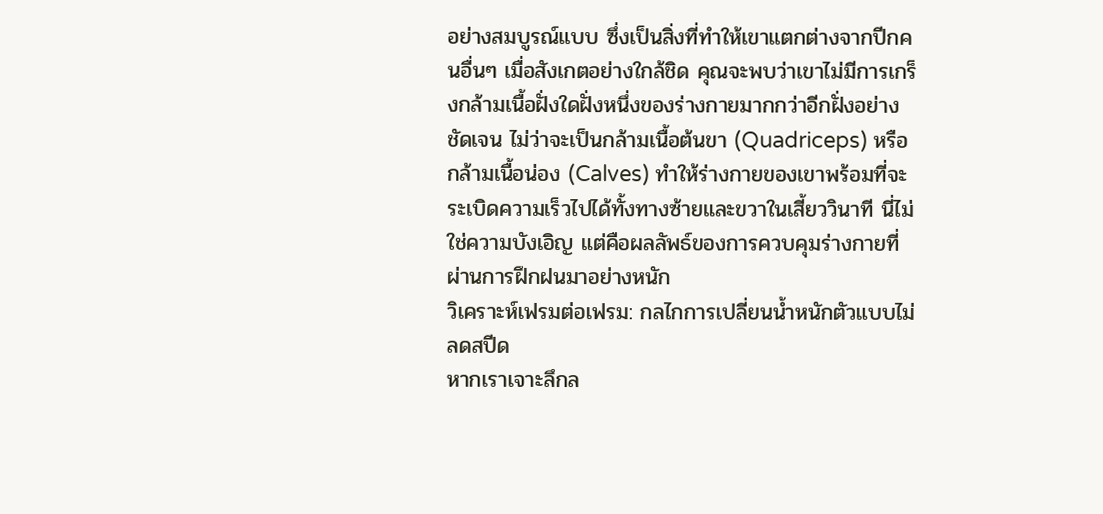อย่างสมบูรณ์แบบ ซึ่งเป็นสิ่งที่ทำให้เขาแตกต่างจากปีกคนอื่นๆ เมื่อสังเกตอย่างใกล้ชิด คุณจะพบว่าเขาไม่มีการเกร็งกล้ามเนื้อฝั่งใดฝั่งหนึ่งของร่างกายมากกว่าอีกฝั่งอย่างชัดเจน ไม่ว่าจะเป็นกล้ามเนื้อต้นขา (Quadriceps) หรือกล้ามเนื้อน่อง (Calves) ทำให้ร่างกายของเขาพร้อมที่จะระเบิดความเร็วไปได้ทั้งทางซ้ายและขวาในเสี้ยววินาที นี่ไม่ใช่ความบังเอิญ แต่คือผลลัพธ์ของการควบคุมร่างกายที่ผ่านการฝึกฝนมาอย่างหนัก
วิเคราะห์เฟรมต่อเฟรม: กลไกการเปลี่ยนน้ำหนักตัวแบบไม่ลดสปีด
หากเราเจาะลึกล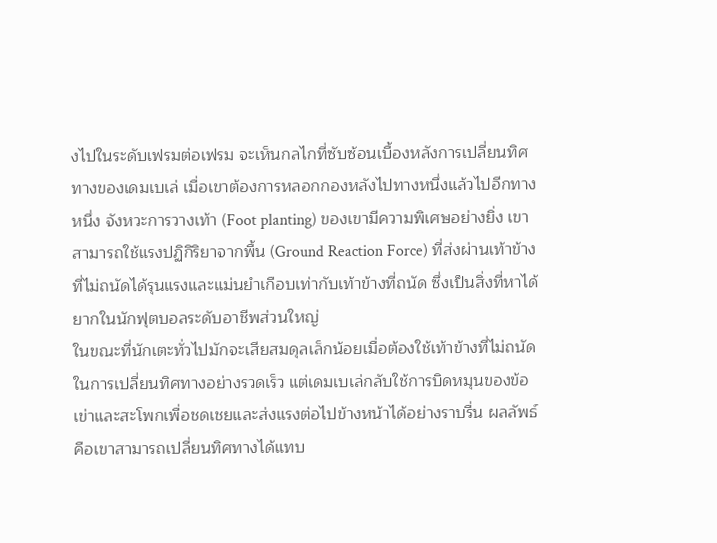งไปในระดับเฟรมต่อเฟรม จะเห็นกลไกที่ซับซ้อนเบื้องหลังการเปลี่ยนทิศทางของเดมเบเล่ เมื่อเขาต้องการหลอกกองหลังไปทางหนึ่งแล้วไปอีกทางหนึ่ง จังหวะการวางเท้า (Foot planting) ของเขามีความพิเศษอย่างยิ่ง เขาสามารถใช้แรงปฏิกิริยาจากพื้น (Ground Reaction Force) ที่ส่งผ่านเท้าข้างที่ไม่ถนัดได้รุนแรงและแม่นยำเกือบเท่ากับเท้าข้างที่ถนัด ซึ่งเป็นสิ่งที่หาได้ยากในนักฟุตบอลระดับอาชีพส่วนใหญ่
ในขณะที่นักเตะทั่วไปมักจะเสียสมดุลเล็กน้อยเมื่อต้องใช้เท้าข้างที่ไม่ถนัดในการเปลี่ยนทิศทางอย่างรวดเร็ว แต่เดมเบเล่กลับใช้การบิดหมุนของข้อเข่าและสะโพกเพื่อชดเชยและส่งแรงต่อไปข้างหน้าได้อย่างราบรื่น ผลลัพธ์คือเขาสามารถเปลี่ยนทิศทางได้แทบ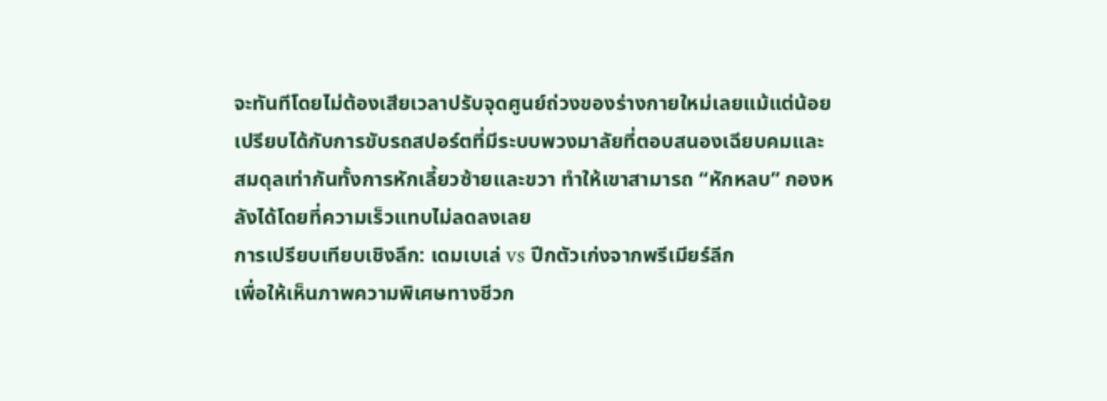จะทันทีโดยไม่ต้องเสียเวลาปรับจุดศูนย์ถ่วงของร่างกายใหม่เลยแม้แต่น้อย เปรียบได้กับการขับรถสปอร์ตที่มีระบบพวงมาลัยที่ตอบสนองเฉียบคมและสมดุลเท่ากันทั้งการหักเลี้ยวซ้ายและขวา ทำให้เขาสามารถ “หักหลบ” กองหลังได้โดยที่ความเร็วแทบไม่ลดลงเลย
การเปรียบเทียบเชิงลึก: เดมเบเล่ vs ปีกตัวเก่งจากพรีเมียร์ลีก
เพื่อให้เห็นภาพความพิเศษทางชีวก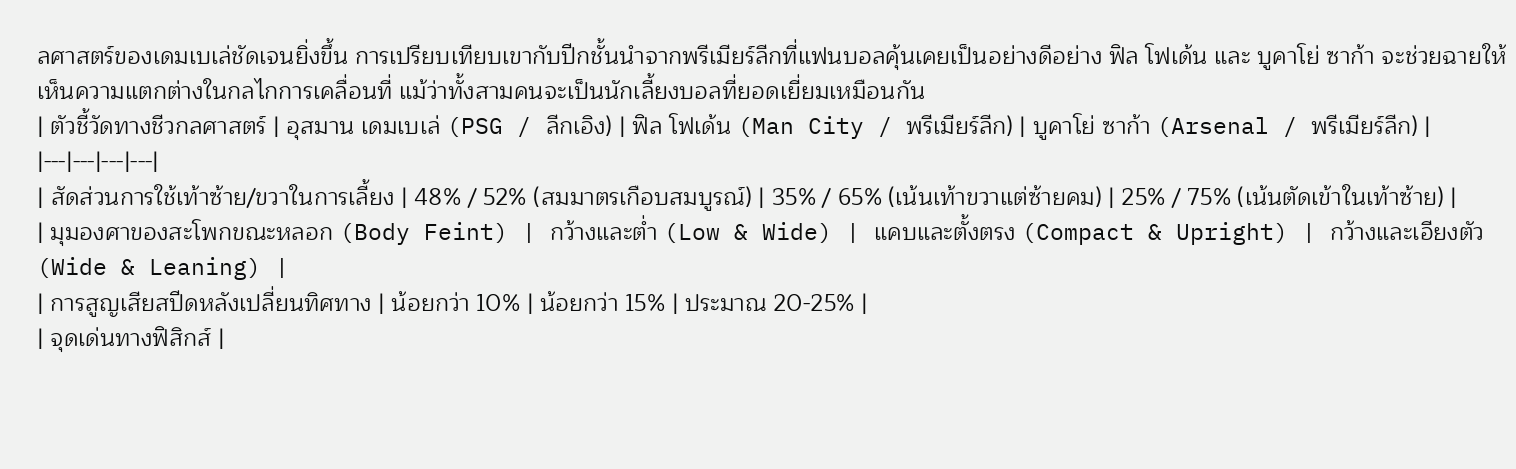ลศาสตร์ของเดมเบเล่ชัดเจนยิ่งขึ้น การเปรียบเทียบเขากับปีกชั้นนำจากพรีเมียร์ลีกที่แฟนบอลคุ้นเคยเป็นอย่างดีอย่าง ฟิล โฟเด้น และ บูคาโย่ ซาก้า จะช่วยฉายให้เห็นความแตกต่างในกลไกการเคลื่อนที่ แม้ว่าทั้งสามคนจะเป็นนักเลี้ยงบอลที่ยอดเยี่ยมเหมือนกัน
| ตัวชี้วัดทางชีวกลศาสตร์ | อุสมาน เดมเบเล่ (PSG / ลีกเอิง) | ฟิล โฟเด้น (Man City / พรีเมียร์ลีก) | บูคาโย่ ซาก้า (Arsenal / พรีเมียร์ลีก) |
|---|---|---|---|
| สัดส่วนการใช้เท้าซ้าย/ขวาในการเลี้ยง | 48% / 52% (สมมาตรเกือบสมบูรณ์) | 35% / 65% (เน้นเท้าขวาแต่ซ้ายคม) | 25% / 75% (เน้นตัดเข้าในเท้าซ้าย) |
| มุมองศาของสะโพกขณะหลอก (Body Feint) | กว้างและต่ำ (Low & Wide) | แคบและตั้งตรง (Compact & Upright) | กว้างและเอียงตัว (Wide & Leaning) |
| การสูญเสียสปีดหลังเปลี่ยนทิศทาง | น้อยกว่า 10% | น้อยกว่า 15% | ประมาณ 20-25% |
| จุดเด่นทางฟิสิกส์ |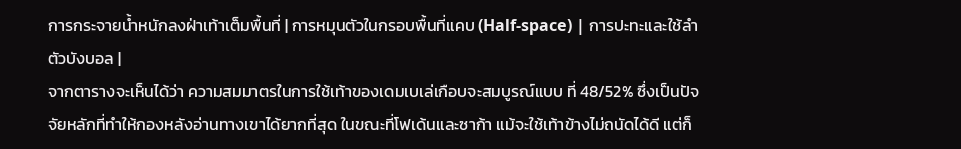การกระจายน้ำหนักลงฝ่าเท้าเต็มพื้นที่ | การหมุนตัวในกรอบพื้นที่แคบ (Half-space) | การปะทะและใช้ลำตัวบังบอล |
จากตารางจะเห็นได้ว่า ความสมมาตรในการใช้เท้าของเดมเบเล่เกือบจะสมบูรณ์แบบ ที่ 48/52% ซึ่งเป็นปัจจัยหลักที่ทำให้กองหลังอ่านทางเขาได้ยากที่สุด ในขณะที่โฟเด้นและซาก้า แม้จะใช้เท้าข้างไม่ถนัดได้ดี แต่ก็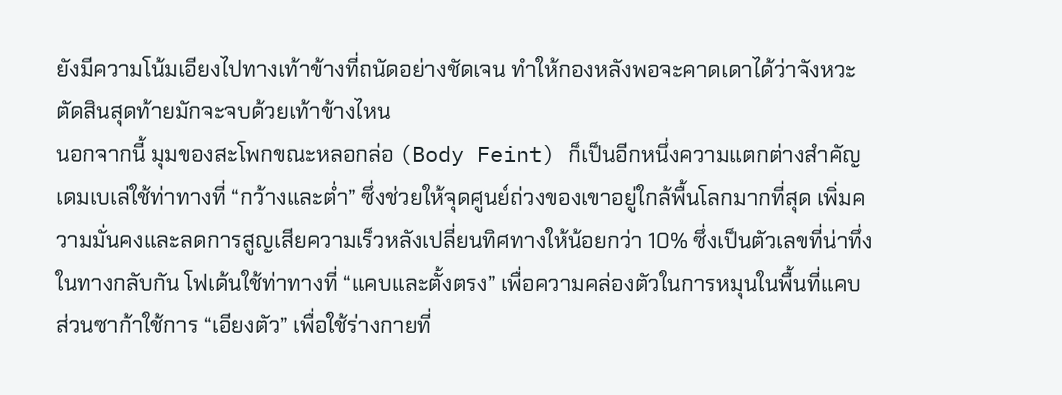ยังมีความโน้มเอียงไปทางเท้าข้างที่ถนัดอย่างชัดเจน ทำให้กองหลังพอจะคาดเดาได้ว่าจังหวะตัดสินสุดท้ายมักจะจบด้วยเท้าข้างไหน
นอกจากนี้ มุมของสะโพกขณะหลอกล่อ (Body Feint) ก็เป็นอีกหนึ่งความแตกต่างสำคัญ เดมเบเล่ใช้ท่าทางที่ “กว้างและต่ำ” ซึ่งช่วยให้จุดศูนย์ถ่วงของเขาอยู่ใกล้พื้นโลกมากที่สุด เพิ่มความมั่นคงและลดการสูญเสียความเร็วหลังเปลี่ยนทิศทางให้น้อยกว่า 10% ซึ่งเป็นตัวเลขที่น่าทึ่ง ในทางกลับกัน โฟเด้นใช้ท่าทางที่ “แคบและตั้งตรง” เพื่อความคล่องตัวในการหมุนในพื้นที่แคบ ส่วนซาก้าใช้การ “เอียงตัว” เพื่อใช้ร่างกายที่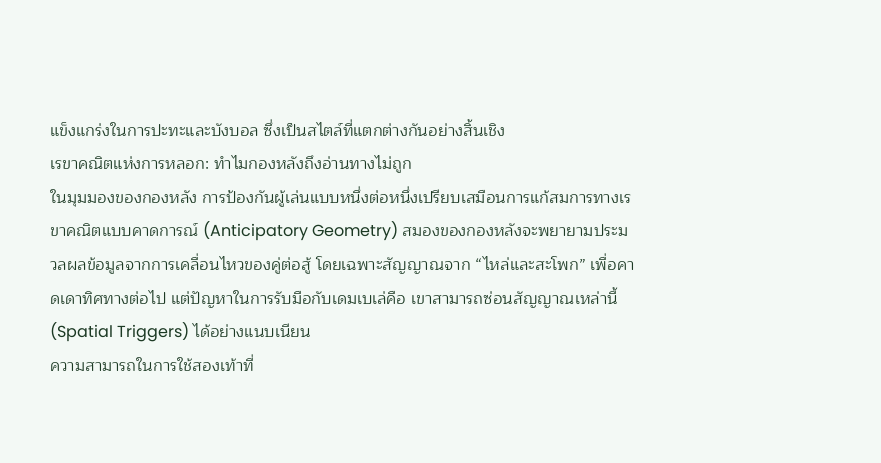แข็งแกร่งในการปะทะและบังบอล ซึ่งเป็นสไตล์ที่แตกต่างกันอย่างสิ้นเชิง
เรขาคณิตแห่งการหลอก: ทำไมกองหลังถึงอ่านทางไม่ถูก
ในมุมมองของกองหลัง การป้องกันผู้เล่นแบบหนึ่งต่อหนึ่งเปรียบเสมือนการแก้สมการทางเรขาคณิตแบบคาดการณ์ (Anticipatory Geometry) สมองของกองหลังจะพยายามประมวลผลข้อมูลจากการเคลื่อนไหวของคู่ต่อสู้ โดยเฉพาะสัญญาณจาก “ไหล่และสะโพก” เพื่อคาดเดาทิศทางต่อไป แต่ปัญหาในการรับมือกับเดมเบเล่คือ เขาสามารถซ่อนสัญญาณเหล่านี้ (Spatial Triggers) ได้อย่างแนบเนียน
ความสามารถในการใช้สองเท้าที่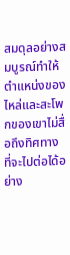สมดุลอย่างสมบูรณ์ทำให้ตำแหน่งของไหล่และสะโพกของเขาไม่สื่อถึงทิศทางที่จะไปต่อได้อย่าง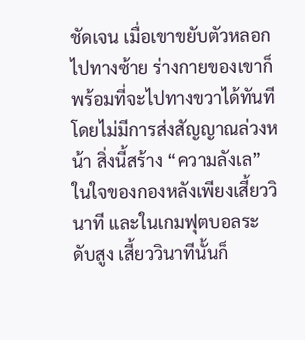ชัดเจน เมื่อเขาขยับตัวหลอกไปทางซ้าย ร่างกายของเขาก็พร้อมที่จะไปทางขวาได้ทันทีโดยไม่มีการส่งสัญญาณล่วงหน้า สิ่งนี้สร้าง “ความลังเล” ในใจของกองหลังเพียงเสี้ยววินาที และในเกมฟุตบอลระดับสูง เสี้ยววินาทีนั้นก็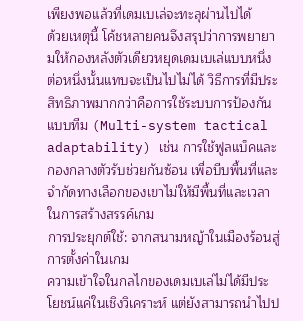เพียงพอแล้วที่เดมเบเล่จะทะลุผ่านไปได้
ด้วยเหตุนี้ โค้ชหลายคนจึงสรุปว่าการพยายามให้กองหลังตัวเดียวหยุดเดมเบเล่แบบหนึ่งต่อหนึ่งนั้นแทบจะเป็นไปไม่ได้ วิธีการที่มีประสิทธิภาพมากกว่าคือการใช้ระบบการป้องกันแบบทีม (Multi-system tactical adaptability) เช่น การใช้ฟูลแบ็คและกองกลางตัวรับช่วยกันซ้อน เพื่อบีบพื้นที่และจำกัดทางเลือกของเขาไม่ให้มีพื้นที่และเวลาในการสร้างสรรค์เกม
การประยุกต์ใช้: จากสนามหญ้าในเมืองร้อนสู่การตั้งค่าในเกม
ความเข้าใจในกลไกของเดมเบเล่ไม่ได้มีประโยชน์แค่ในเชิงวิเคราะห์ แต่ยังสามารถนำไปป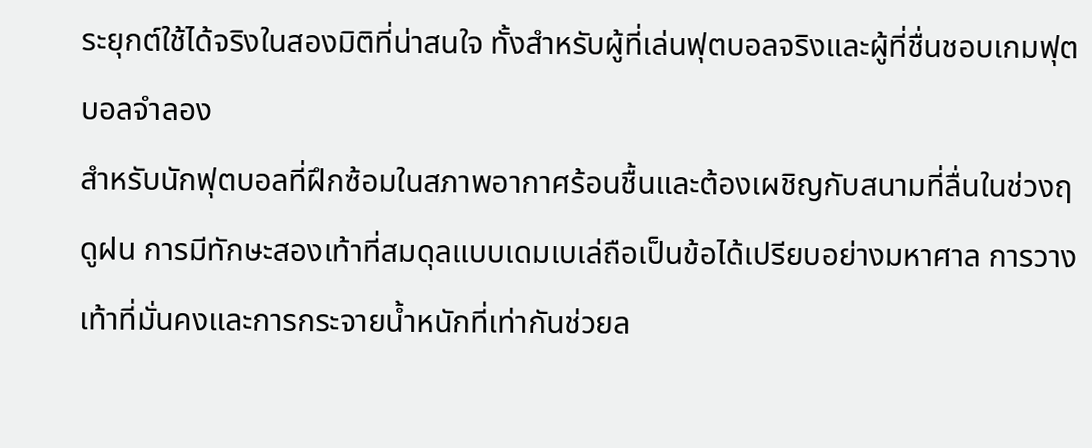ระยุกต์ใช้ได้จริงในสองมิติที่น่าสนใจ ทั้งสำหรับผู้ที่เล่นฟุตบอลจริงและผู้ที่ชื่นชอบเกมฟุตบอลจำลอง
สำหรับนักฟุตบอลที่ฝึกซ้อมในสภาพอากาศร้อนชื้นและต้องเผชิญกับสนามที่ลื่นในช่วงฤดูฝน การมีทักษะสองเท้าที่สมดุลแบบเดมเบเล่ถือเป็นข้อได้เปรียบอย่างมหาศาล การวางเท้าที่มั่นคงและการกระจายน้ำหนักที่เท่ากันช่วยล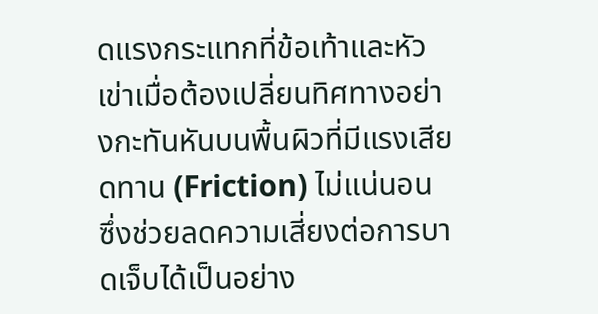ดแรงกระแทกที่ข้อเท้าและหัวเข่าเมื่อต้องเปลี่ยนทิศทางอย่างกะทันหันบนพื้นผิวที่มีแรงเสียดทาน (Friction) ไม่แน่นอน ซึ่งช่วยลดความเสี่ยงต่อการบาดเจ็บได้เป็นอย่าง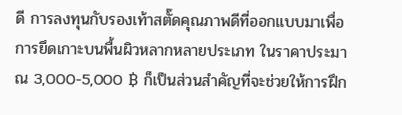ดี การลงทุนกับรองเท้าสตั๊ดคุณภาพดีที่ออกแบบมาเพื่อการยึดเกาะบนพื้นผิวหลากหลายประเภท ในราคาประมาณ 3,000-5,000 ฿ ก็เป็นส่วนสำคัญที่จะช่วยให้การฝึก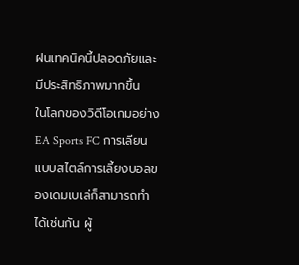ฝนเทคนิคนี้ปลอดภัยและมีประสิทธิภาพมากขึ้น
ในโลกของวิดีโอเกมอย่าง EA Sports FC การเลียนแบบสไตล์การเลี้ยงบอลของเดมเบเล่ก็สามารถทำได้เช่นกัน ผู้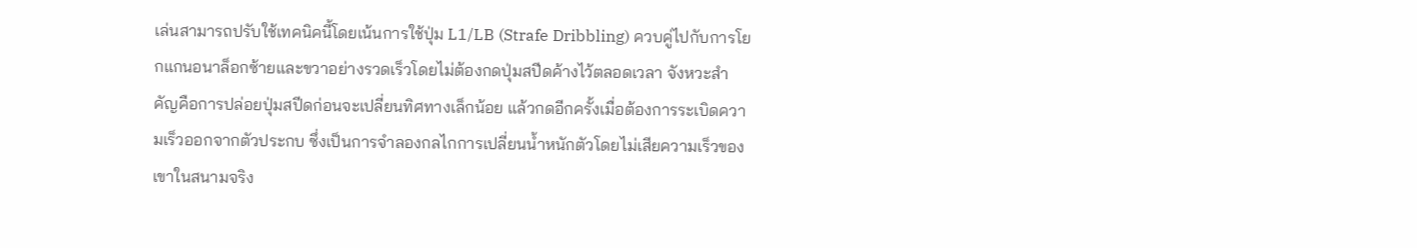เล่นสามารถปรับใช้เทคนิคนี้โดยเน้นการใช้ปุ่ม L1/LB (Strafe Dribbling) ควบคู่ไปกับการโยกแกนอนาล็อกซ้ายและขวาอย่างรวดเร็วโดยไม่ต้องกดปุ่มสปีดค้างไว้ตลอดเวลา จังหวะสำคัญคือการปล่อยปุ่มสปีดก่อนจะเปลี่ยนทิศทางเล็กน้อย แล้วกดอีกครั้งเมื่อต้องการระเบิดความเร็วออกจากตัวประกบ ซึ่งเป็นการจำลองกลไกการเปลี่ยนน้ำหนักตัวโดยไม่เสียความเร็วของเขาในสนามจริง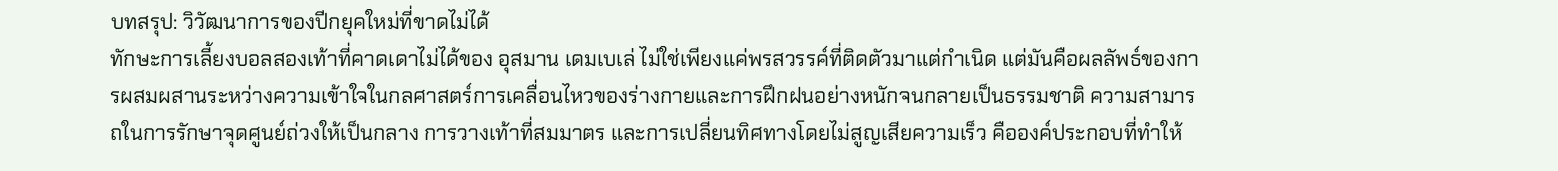บทสรุป: วิวัฒนาการของปีกยุคใหม่ที่ขาดไม่ได้
ทักษะการเลี้ยงบอลสองเท้าที่คาดเดาไม่ได้ของ อุสมาน เดมเบเล่ ไม่ใช่เพียงแค่พรสวรรค์ที่ติดตัวมาแต่กำเนิด แต่มันคือผลลัพธ์ของการผสมผสานระหว่างความเข้าใจในกลศาสตร์การเคลื่อนไหวของร่างกายและการฝึกฝนอย่างหนักจนกลายเป็นธรรมชาติ ความสามารถในการรักษาจุดศูนย์ถ่วงให้เป็นกลาง การวางเท้าที่สมมาตร และการเปลี่ยนทิศทางโดยไม่สูญเสียความเร็ว คือองค์ประกอบที่ทำให้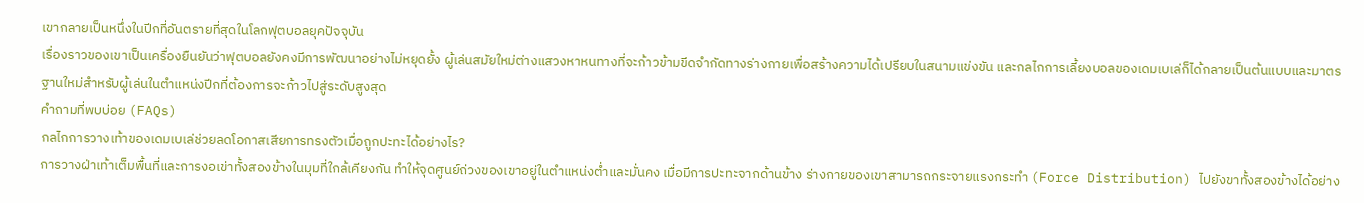เขากลายเป็นหนึ่งในปีกที่อันตรายที่สุดในโลกฟุตบอลยุคปัจจุบัน
เรื่องราวของเขาเป็นเครื่องยืนยันว่าฟุตบอลยังคงมีการพัฒนาอย่างไม่หยุดยั้ง ผู้เล่นสมัยใหม่ต่างแสวงหาหนทางที่จะก้าวข้ามขีดจำกัดทางร่างกายเพื่อสร้างความได้เปรียบในสนามแข่งขัน และกลไกการเลี้ยงบอลของเดมเบเล่ก็ได้กลายเป็นต้นแบบและมาตรฐานใหม่สำหรับผู้เล่นในตำแหน่งปีกที่ต้องการจะก้าวไปสู่ระดับสูงสุด
คำถามที่พบบ่อย (FAQs)
กลไกการวางเท้าของเดมเบเล่ช่วยลดโอกาสเสียการทรงตัวเมื่อถูกปะทะได้อย่างไร?
การวางฝ่าเท้าเต็มพื้นที่และการงอเข่าทั้งสองข้างในมุมที่ใกล้เคียงกัน ทำให้จุดศูนย์ถ่วงของเขาอยู่ในตำแหน่งต่ำและมั่นคง เมื่อมีการปะทะจากด้านข้าง ร่างกายของเขาสามารถกระจายแรงกระทำ (Force Distribution) ไปยังขาทั้งสองข้างได้อย่าง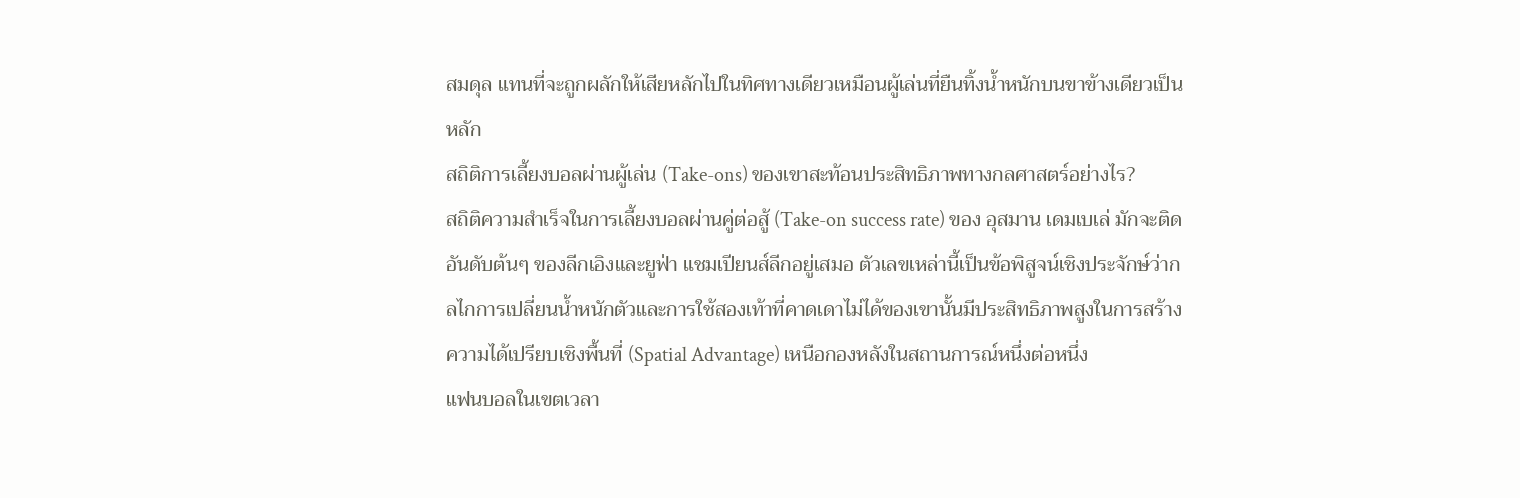สมดุล แทนที่จะถูกผลักให้เสียหลักไปในทิศทางเดียวเหมือนผู้เล่นที่ยืนทิ้งน้ำหนักบนขาข้างเดียวเป็นหลัก
สถิติการเลี้ยงบอลผ่านผู้เล่น (Take-ons) ของเขาสะท้อนประสิทธิภาพทางกลศาสตร์อย่างไร?
สถิติความสำเร็จในการเลี้ยงบอลผ่านคู่ต่อสู้ (Take-on success rate) ของ อุสมาน เดมเบเล่ มักจะติดอันดับต้นๆ ของลีกเอิงและยูฟ่า แชมเปียนส์ลีกอยู่เสมอ ตัวเลขเหล่านี้เป็นข้อพิสูจน์เชิงประจักษ์ว่ากลไกการเปลี่ยนน้ำหนักตัวและการใช้สองเท้าที่คาดเดาไม่ได้ของเขานั้นมีประสิทธิภาพสูงในการสร้างความได้เปรียบเชิงพื้นที่ (Spatial Advantage) เหนือกองหลังในสถานการณ์หนึ่งต่อหนึ่ง
แฟนบอลในเขตเวลา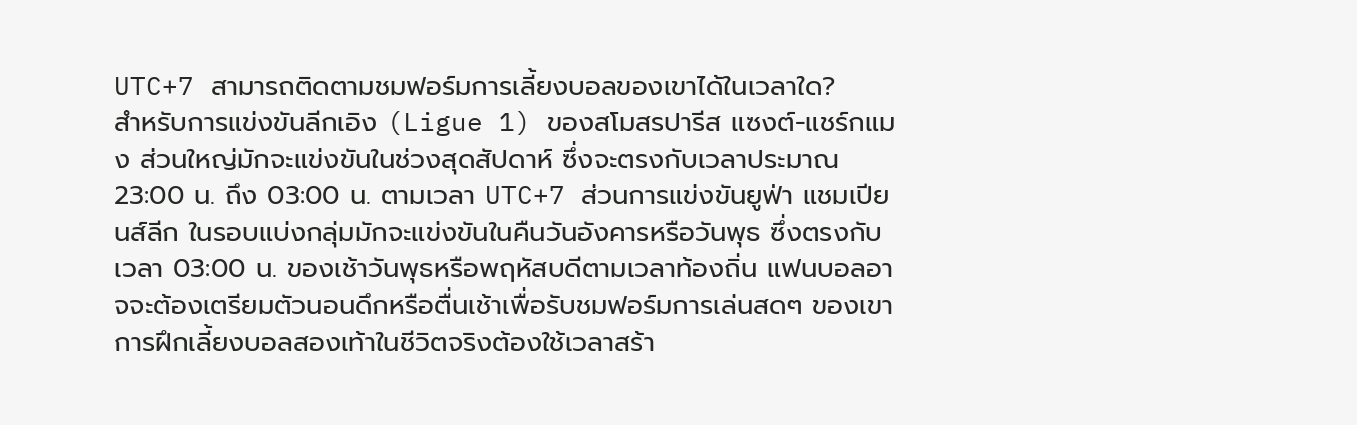UTC+7 สามารถติดตามชมฟอร์มการเลี้ยงบอลของเขาได้ในเวลาใด?
สำหรับการแข่งขันลีกเอิง (Ligue 1) ของสโมสรปารีส แซงต์-แชร์กแมง ส่วนใหญ่มักจะแข่งขันในช่วงสุดสัปดาห์ ซึ่งจะตรงกับเวลาประมาณ 23:00 น. ถึง 03:00 น. ตามเวลา UTC+7 ส่วนการแข่งขันยูฟ่า แชมเปียนส์ลีก ในรอบแบ่งกลุ่มมักจะแข่งขันในคืนวันอังคารหรือวันพุธ ซึ่งตรงกับเวลา 03:00 น. ของเช้าวันพุธหรือพฤหัสบดีตามเวลาท้องถิ่น แฟนบอลอาจจะต้องเตรียมตัวนอนดึกหรือตื่นเช้าเพื่อรับชมฟอร์มการเล่นสดๆ ของเขา
การฝึกเลี้ยงบอลสองเท้าในชีวิตจริงต้องใช้เวลาสร้า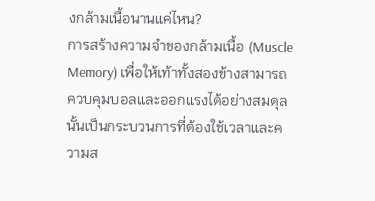งกล้ามเนื้อนานแค่ไหน?
การสร้างความจำของกล้ามเนื้อ (Muscle Memory) เพื่อให้เท้าทั้งสองข้างสามารถควบคุมบอลและออกแรงได้อย่างสมดุลนั้นเป็นกระบวนการที่ต้องใช้เวลาและความส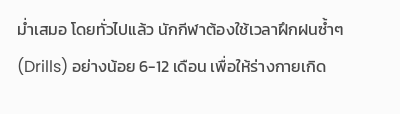ม่ำเสมอ โดยทั่วไปแล้ว นักกีฬาต้องใช้เวลาฝึกฝนซ้ำๆ (Drills) อย่างน้อย 6-12 เดือน เพื่อให้ร่างกายเกิด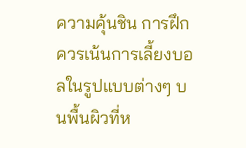ความคุ้นชิน การฝึกควรเน้นการเลี้ยงบอลในรูปแบบต่างๆ บนพื้นผิวที่ห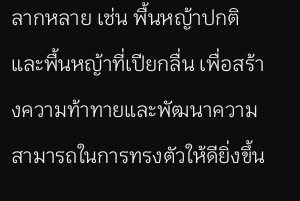ลากหลาย เช่น พื้นหญ้าปกติ และพื้นหญ้าที่เปียกลื่น เพื่อสร้างความท้าทายและพัฒนาความสามารถในการทรงตัวให้ดียิ่งขึ้น